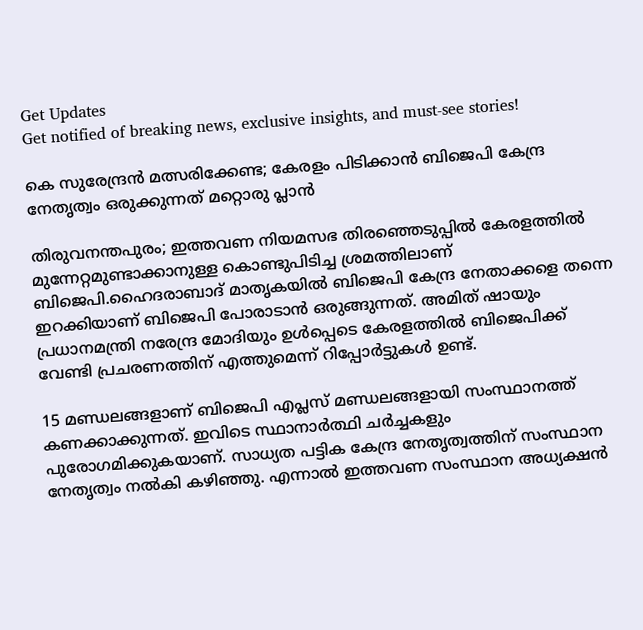Get Updates
Get notified of breaking news, exclusive insights, and must-see stories!

കെ സുരേന്ദ്രൻ മത്സരിക്കേണ്ട; കേരളം പിടിക്കാൻ ബിജെപി കേന്ദ്ര നേതൃത്വം ഒരുക്കുന്നത് മറ്റൊരു പ്ലാൻ

തിരുവനന്തപുരം; ഇത്തവണ നിയമസഭ തിരഞ്ഞെടുപ്പിൽ കേരളത്തിൽ മുന്നേറ്റമുണ്ടാക്കാനുള്ള കൊണ്ടുപിടിച്ച ശ്രമത്തിലാണ് ബിജെപി.ഹൈദരാബാദ് മാതൃകയിൽ ബിജെപി കേന്ദ്ര നേതാക്കളെ തന്നെ ഇറക്കിയാണ് ബിജെപി പോരാടാൻ ഒരുങ്ങുന്നത്. അമിത് ഷായും പ്രധാനമന്ത്രി നരേന്ദ്ര മോദിയും ഉൾപ്പെടെ കേരളത്തിൽ ബിജെപിക്ക് വേണ്ടി പ്രചരണത്തിന് എത്തുമെന്ന് റിപ്പോർട്ടുകൾ ഉണ്ട്.

15 മണ്ഡലങ്ങളാണ് ബിജെപി എപ്ലസ് മണ്ഡലങ്ങളായി സംസ്ഥാനത്ത് കണക്കാക്കുന്നത്. ഇവിടെ സ്ഥാനാർത്ഥി ചർച്ചകളും പുരോഗമിക്കുകയാണ്. സാധ്യത പട്ടിക കേന്ദ്ര നേതൃത്വത്തിന് സംസ്ഥാന നേതൃത്വം നൽകി കഴിഞ്ഞു. എന്നാൽ ഇത്തവണ സംസ്ഥാന അധ്യക്ഷൻ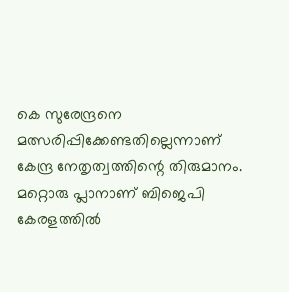കെ സുരേന്ദ്രനെ മത്സരിപ്പിക്കേണ്ടതില്ലെന്നാണ് കേന്ദ്ര നേതൃത്വത്തിന്റെ തിരുമാനം. മറ്റൊരു പ്ലാനാണ് ബിജെപി കേരളത്തിൽ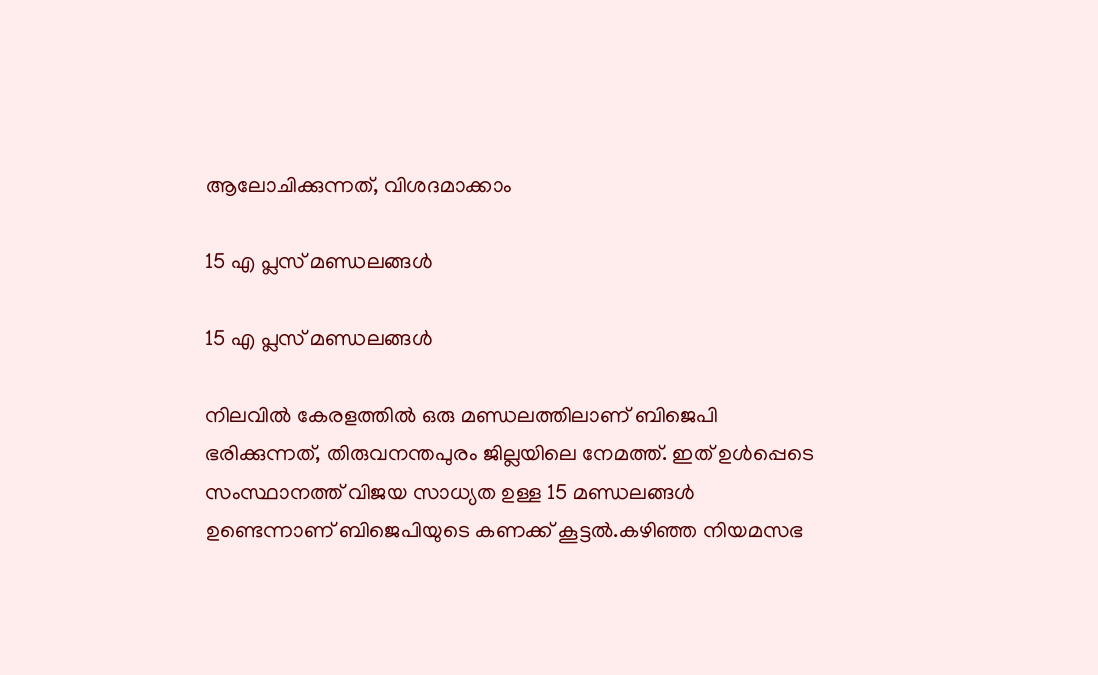ആലോചിക്കുന്നത്, വിശദമാക്കാം

15 എ പ്ലസ് മണ്ഡലങ്ങൾ

15 എ പ്ലസ് മണ്ഡലങ്ങൾ

നിലവിൽ കേരളത്തിൽ ഒരു മണ്ഡലത്തിലാണ് ബിജെപി ഭരിക്കുന്നത്, തിരുവനന്തപുരം ജില്ലയിലെ നേമത്ത്. ഇത് ഉൾപ്പെടെ സംസ്ഥാനത്ത് വിജയ സാധ്യത ഉള്ള 15 മണ്ഡലങ്ങൾ ഉണ്ടെന്നാണ് ബിജെപിയുടെ കണക്ക് കൂട്ടൽ.കഴിഞ്ഞ നിയമസഭ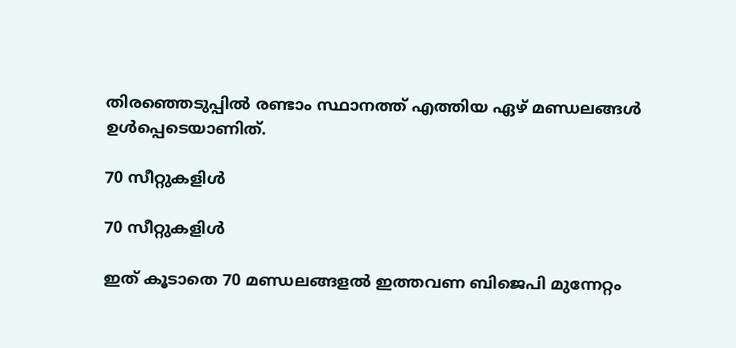തിരഞ്ഞെടുപ്പിൽ രണ്ടാം സ്ഥാനത്ത് എത്തിയ ഏഴ് മണ്ഡലങ്ങൾ ഉൾപ്പെടെയാണിത്.

70 സീറ്റുകളിൾ

70 സീറ്റുകളിൾ

ഇത് കൂടാതെ 70 മണ്ഡലങ്ങളൽ ഇത്തവണ ബിജെപി മുന്നേറ്റം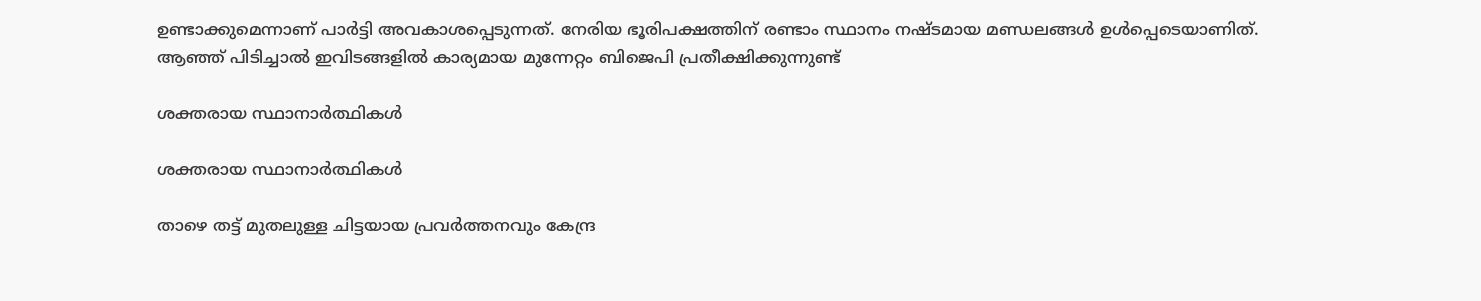ഉണ്ടാക്കുമെന്നാണ് പാർട്ടി അവകാശപ്പെടുന്നത്. നേരിയ ഭൂരിപക്ഷത്തിന് രണ്ടാം സ്ഥാനം നഷ്ടമായ മണ്ഡലങ്ങൾ ഉൾപ്പെടെയാണിത്. ആഞ്ഞ് പിടിച്ചാൽ ഇവിടങ്ങളിൽ കാര്യമായ മുന്നേറ്റം ബിജെപി പ്രതീക്ഷിക്കുന്നുണ്ട്

ശക്തരായ സ്ഥാനാർത്ഥികൾ

ശക്തരായ സ്ഥാനാർത്ഥികൾ

താഴെ തട്ട് മുതലുള്ള ചിട്ടയായ പ്രവർത്തനവും കേന്ദ്ര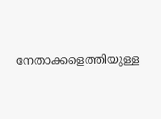നേതാക്കളെത്തിയുള്ള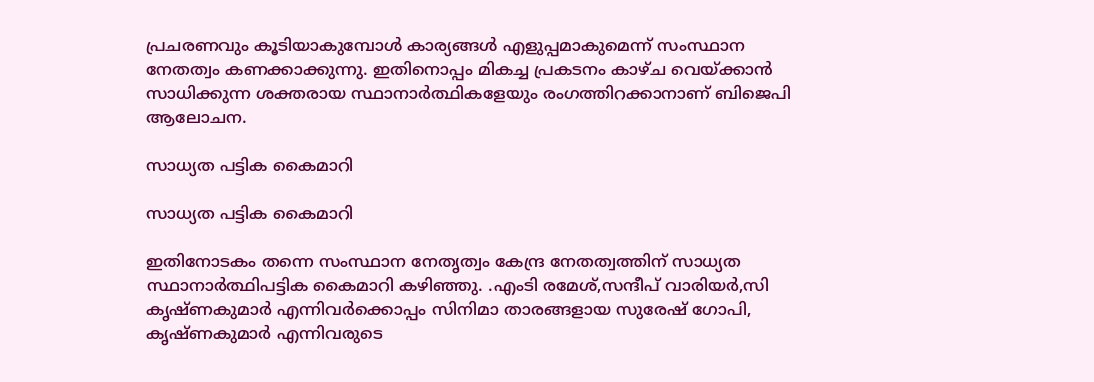പ്രചരണവും കൂടിയാകുമ്പോൾ കാര്യങ്ങൾ എളുപ്പമാകുമെന്ന് സംസ്ഥാന നേതത്വം കണക്കാക്കുന്നു. ഇതിനൊപ്പം മികച്ച പ്രകടനം കാഴ്ച വെയ്ക്കാൻ സാധിക്കുന്ന ശക്തരായ സ്ഥാനാർത്ഥികളേയും രംഗത്തിറക്കാനാണ് ബിജെപി ആലോചന.

സാധ്യത പട്ടിക കൈമാറി

സാധ്യത പട്ടിക കൈമാറി

ഇതിനോടകം തന്നെ സംസ്ഥാന നേതൃത്വം കേന്ദ്ര നേതത്വത്തിന് സാധ്യത സ്ഥാനാർത്ഥിപട്ടിക കൈമാറി കഴിഞ്ഞു. .എംടി രമേശ്,സന്ദീപ് വാരിയർ,സി കൃഷ്ണകുമാർ എന്നിവർക്കൊപ്പം സിനിമാ താരങ്ങളായ സുരേഷ് ഗോപി, കൃഷ്ണകുമാർ എന്നിവരുടെ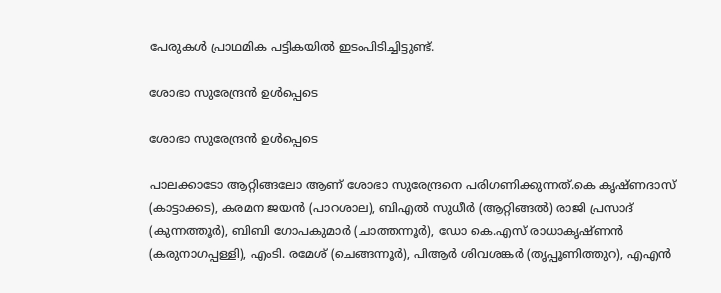പേരുകൾ പ്രാഥമിക പട്ടികയിൽ ഇടംപിടിച്ചിട്ടുണ്ട്.

ശോഭാ സുരേന്ദ്രൻ ഉൾപ്പെടെ

ശോഭാ സുരേന്ദ്രൻ ഉൾപ്പെടെ

പാലക്കാടോ ആറ്റിങ്ങലോ ആണ് ശോഭാ സുരേന്ദ്രനെ പരിഗണിക്കുന്നത്.കെ കൃഷ്‌ണദാസ്‌ (കാട്ടാക്കട), കരമന ജയന്‍ (പാറശാല), ബിഎല്‍ സുധീര്‍ (ആറ്റിങ്ങല്‍) രാജി പ്രസാദ്‌ (കുന്നത്തൂര്‍), ബിബി ഗോപകുമാര്‍ (ചാത്തന്നൂര്‍), ഡോ കെ.എസ്‌ രാധാകൃഷ്‌ണന്‍ (കരുനാഗപ്പള്ളി), എംടി. രമേശ്‌ (ചെങ്ങന്നൂര്‍), പിആര്‍ ശിവശങ്കര്‍ (തൃപ്പൂണിത്തുറ), എഎന്‍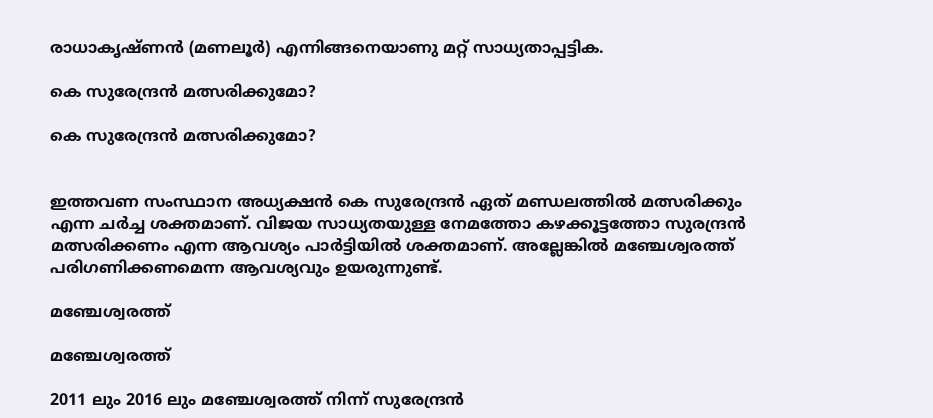രാധാകൃഷ്‌ണന്‍ (മണലൂര്‍) എന്നിങ്ങനെയാണു മറ്റ് സാധ്യതാപ്പട്ടിക.

കെ സുരേന്ദ്രൻ മത്സരിക്കുമോ?

കെ സുരേന്ദ്രൻ മത്സരിക്കുമോ?


ഇത്തവണ സംസ്ഥാന അധ്യക്ഷൻ കെ സുരേന്ദ്രൻ ഏത് മണ്ഡലത്തിൽ മത്സരിക്കും എന്ന ചർച്ച ശക്തമാണ്. വിജയ സാധ്യതയുള്ള നേമത്തോ കഴക്കൂട്ടത്തോ സുരന്ദ്രൻ മത്സരിക്കണം എന്ന ആവശ്യം പാർട്ടിയിൽ ശക്തമാണ്. അല്ലേങ്കിൽ മഞ്ചേശ്വരത്ത് പരിഗണിക്കണമെന്ന ആവശ്യവും ഉയരുന്നുണ്ട്.

മഞ്ചേശ്വരത്ത്

മഞ്ചേശ്വരത്ത്

2011 ലും 2016 ലും മഞ്ചേശ്വരത്ത് നിന്ന് സുരേന്ദ്രൻ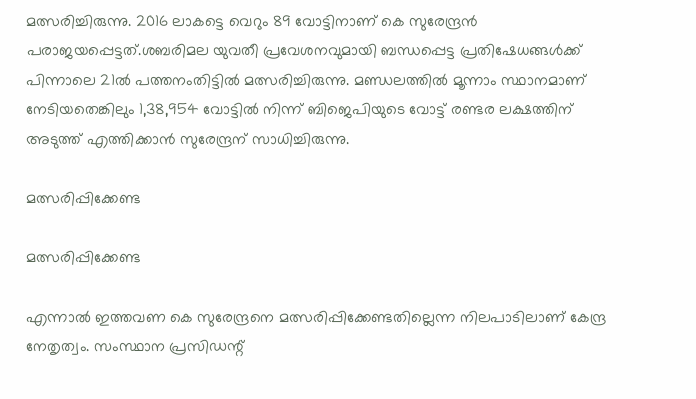മത്സരിച്ചിരുന്നു. 2016 ലാകട്ടെ വെറും 89 വോട്ടിനാണ് കെ സുരേന്ദ്രൻ പരാജയപ്പെട്ടത്.ശബരിമല യുവതീ പ്രവേശനവുമായി ബന്ധപ്പെട്ട പ്രതിഷേധങ്ങൾക്ക് പിന്നാലെ 21ൽ പത്തനംതിട്ടിൽ മത്സരിച്ചിരുന്നു. മണ്ഡലത്തിൽ മൂന്നാം സ്ഥാനമാണ് നേടിയതെങ്കിലും 1,38,954 വോട്ടിൽ നിന്ന് ബിജെപിയുടെ വോട്ട് രണ്ടര ലക്ഷത്തിന് അടുത്ത് എത്തിക്കാൻ സുരേന്ദ്രന് സാധിച്ചിരുന്നു.

മത്സരിപ്പിക്കേണ്ട

മത്സരിപ്പിക്കേണ്ട

എന്നാൽ ഇത്തവണ കെ സുരേന്ദ്രനെ മത്സരിപ്പിക്കേണ്ടതില്ലെന്ന നിലപാടിലാണ് കേന്ദ്ര നേതൃത്വം. സംസ്ഥാന പ്രസിഡന്റ്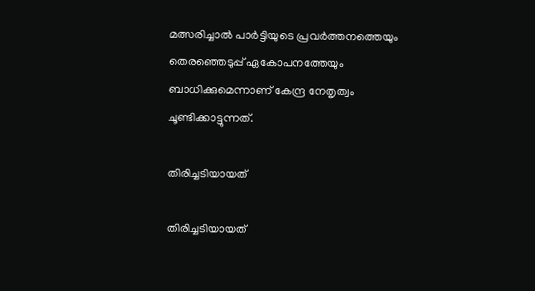മത്സരിച്ചാല്‍ പാര്‍ട്ടിയുടെ പ്രവര്‍ത്തനത്തെയും തെരഞ്ഞെടുപ്പ് ഏകോപനത്തേയും ബാധിക്കുമെന്നാണ് കേന്ദ്ര നേതൃത്വം ചൂണ്ടിക്കാട്ടുന്നത്.

തിരിച്ചടിയായത്

തിരിച്ചടിയായത്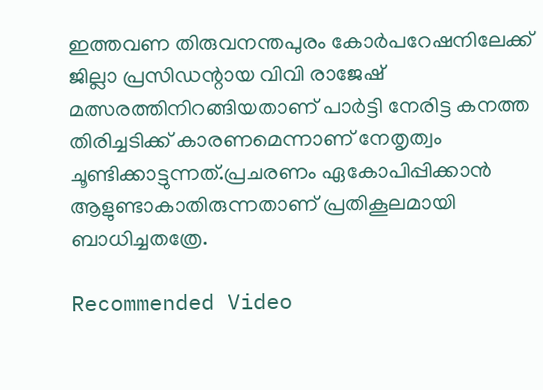ഇത്തവണ തിരുവനന്തപുരം കോർപറേഷനിലേക്ക് ജില്ലാ പ്രസിഡന്റായ വിവി രാജേഷ് മത്സരത്തിനിറങ്ങിയതാണ് പാർട്ടി നേരിട്ട കനത്ത തിരിച്ചടിക്ക് കാരണമെന്നാണ് നേതൃത്വം ചൂണ്ടിക്കാട്ടുന്നത്.പ്രചരണം ഏകോപിപ്പിക്കാൻ ആളുണ്ടാകാതിരുന്നതാണ് പ്രതികൂലമായി ബാധിച്ചതത്രേ.

Recommended Video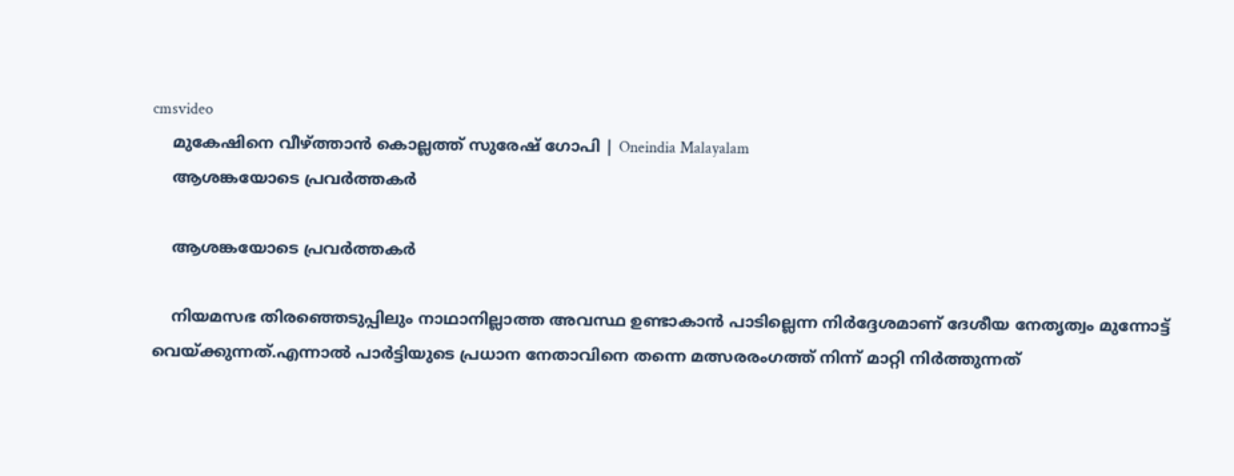cmsvideo
    മുകേഷിനെ വീഴ്ത്താന്‍ കൊല്ലത്ത് സുരേഷ് ഗോപി | Oneindia Malayalam
    ആശങ്കയോടെ പ്രവർത്തകർ

    ആശങ്കയോടെ പ്രവർത്തകർ

    നിയമസഭ തിരഞ്ഞെടുപ്പിലും നാഥാനില്ലാത്ത അവസ്ഥ ഉണ്ടാകാൻ പാടില്ലെന്ന നിർദ്ദേശമാണ് ദേശീയ നേതൃത്വം മുന്നോട്ട് വെയ്ക്കുന്നത്.എന്നാൽ പാർട്ടിയുടെ പ്രധാന നേതാവിനെ തന്നെ മത്സരരംഗത്ത് നിന്ന് മാറ്റി നിർത്തുന്നത്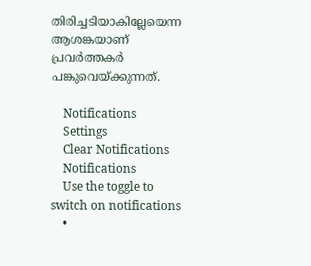തിരിച്ചടിയാകില്ലേയെന്ന ആശങ്കയാണ് പ്രവർത്തകർ പങ്കുവെയ്ക്കുന്നത്.

    Notifications
    Settings
    Clear Notifications
    Notifications
    Use the toggle to switch on notifications
    •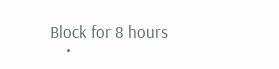Block for 8 hours
    •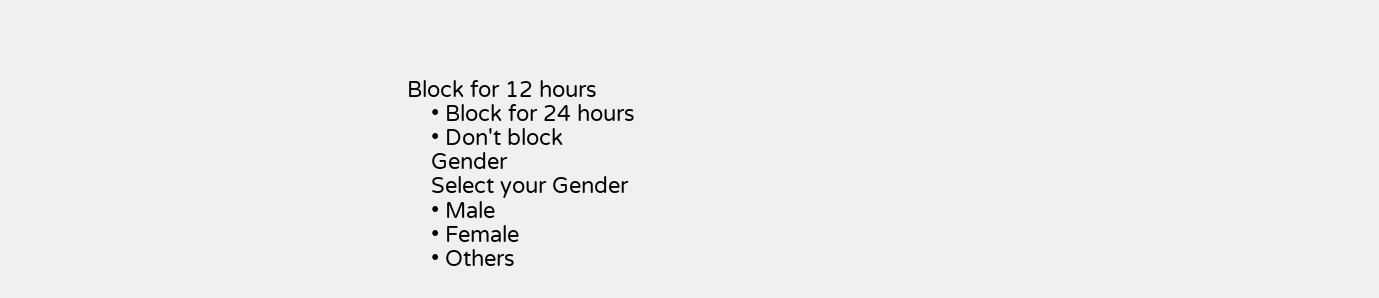Block for 12 hours
    • Block for 24 hours
    • Don't block
    Gender
    Select your Gender
    • Male
    • Female
    • Others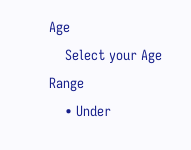Age
    Select your Age Range
    • Under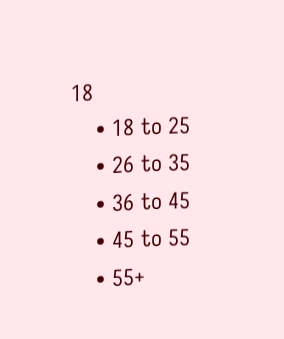18
    • 18 to 25
    • 26 to 35
    • 36 to 45
    • 45 to 55
    • 55+